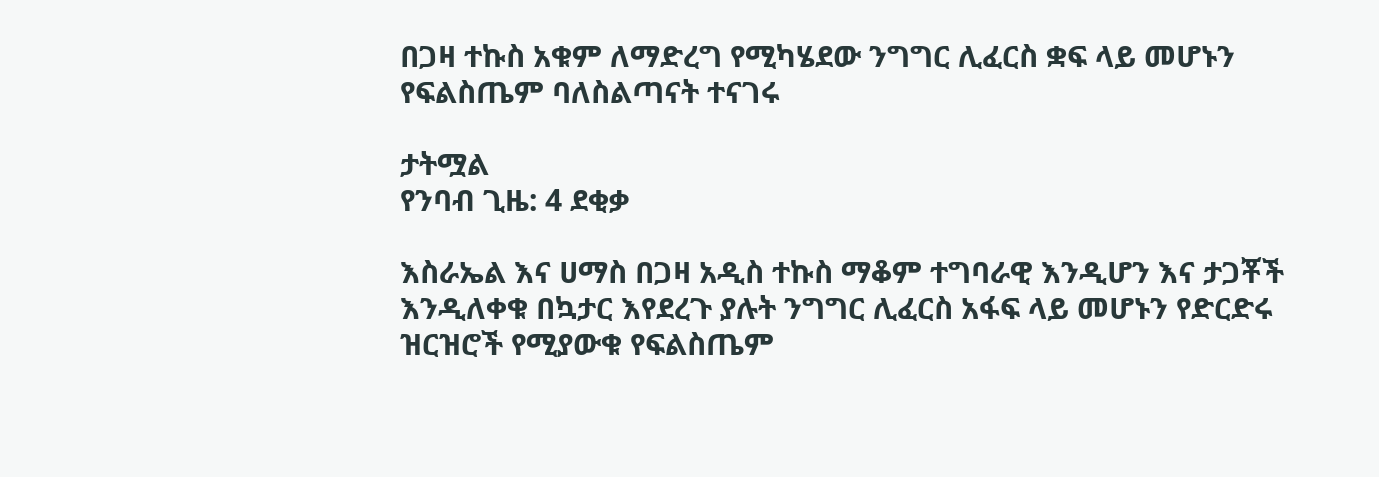በጋዛ ተኩስ አቁም ለማድረግ የሚካሄደው ንግግር ሊፈርስ ቋፍ ላይ መሆኑን የፍልስጤም ባለስልጣናት ተናገሩ

ታትሟል
የንባብ ጊዜ: 4 ደቂቃ

እስራኤል እና ሀማስ በጋዛ አዲስ ተኩስ ማቆም ተግባራዊ እንዲሆን እና ታጋቾች እንዲለቀቁ በኳታር እየደረጉ ያሉት ንግግር ሊፈርስ አፋፍ ላይ መሆኑን የድርድሩ ዝርዝሮች የሚያውቁ የፍልስጤም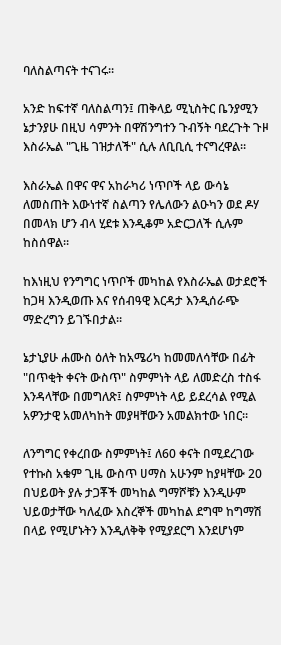ባለስልጣናት ተናገሩ።

አንድ ከፍተኛ ባለስልጣን፤ ጠቅላይ ሚኒስትር ቤንያሚን ኔታንያሁ በዚህ ሳምንት በዋሽንግተን ጉብኝት ባደረጉት ጉዞ እስራኤል "ጊዜ ገዝታለች" ሲሉ ለቢቢሲ ተናግረዋል።

እስራኤል በዋና ዋና አከራካሪ ነጥቦች ላይ ውሳኔ ለመስጠት እውነተኛ ስልጣን የሌለውን ልዑካን ወደ ዶሃ በመላክ ሆን ብላ ሂደቱ እንዲቆም አድርጋለች ሲሉም ከስሰዋል።

ከእነዚህ የንግግር ነጥቦች መካከል የእስራኤል ወታደሮች ከጋዛ እንዲወጡ እና የሰብዓዊ እርዳታ እንዲሰራጭ ማድረግን ይገኙበታል።

ኔታኒያሁ ሐሙስ ዕለት ከአሜሪካ ከመመለሳቸው በፊት "በጥቂት ቀናት ውስጥ" ስምምነት ላይ ለመድረስ ተስፋ እንዳላቸው በመግለጽ፤ ስምምነት ላይ ይደረሳል የሚል አዎንታዊ አመለካከት መያዛቸውን አመልክተው ነበር።

ለንግግር የቀረበው ስምምነት፤ ለ60 ቀናት በሚደረገው የተኩስ አቁም ጊዜ ውስጥ ሀማስ አሁንም ከያዛቸው 20 በህይወት ያሉ ታጋቾች መካከል ግማሾቹን እንዲሁም ህይወታቸው ካለፈው እስረኞች መካከል ደግሞ ከግማሽ በላይ የሚሆኑትን እንዲለቅቅ የሚያደርግ እንደሆነም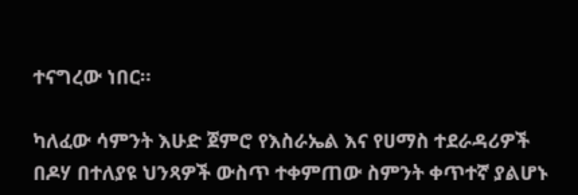ተናግረው ነበር።

ካለፈው ሳምንት እሁድ ጀምሮ የእስራኤል እና የሀማስ ተደራዳሪዎች በዶሃ በተለያዩ ህንጻዎች ውስጥ ተቀምጠው ስምንት ቀጥተኛ ያልሆኑ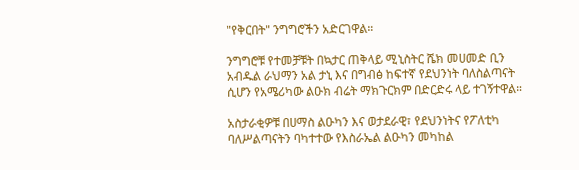"የቅርበት" ንግግሮችን አድርገዋል።

ንግግሮቹ የተመቻቹት በኳታር ጠቅላይ ሚኒስትር ሼክ መሀመድ ቢን አብዱል ራህማን አል ታኒ እና በግብፅ ከፍተኛ የደህንነት ባለስልጣናት ሲሆን የአሜሪካው ልዑክ ብሬት ማክጉርክም በድርድሩ ላይ ተገኝተዋል።

አስታራቂዎቹ በሀማስ ልዑካን እና ወታደራዊ፣ የደህንነትና የፖለቲካ ባለሥልጣናትን ባካተተው የእስራኤል ልዑካን መካከል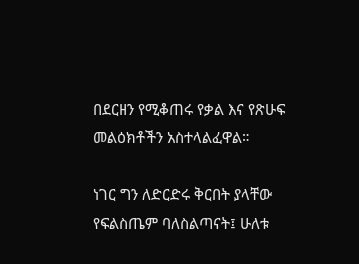በደርዘን የሚቆጠሩ የቃል እና የጽሁፍ መልዕክቶችን አስተላልፈዋል።

ነገር ግን ለድርድሩ ቅርበት ያላቸው የፍልስጤም ባለስልጣናት፤ ሁለቱ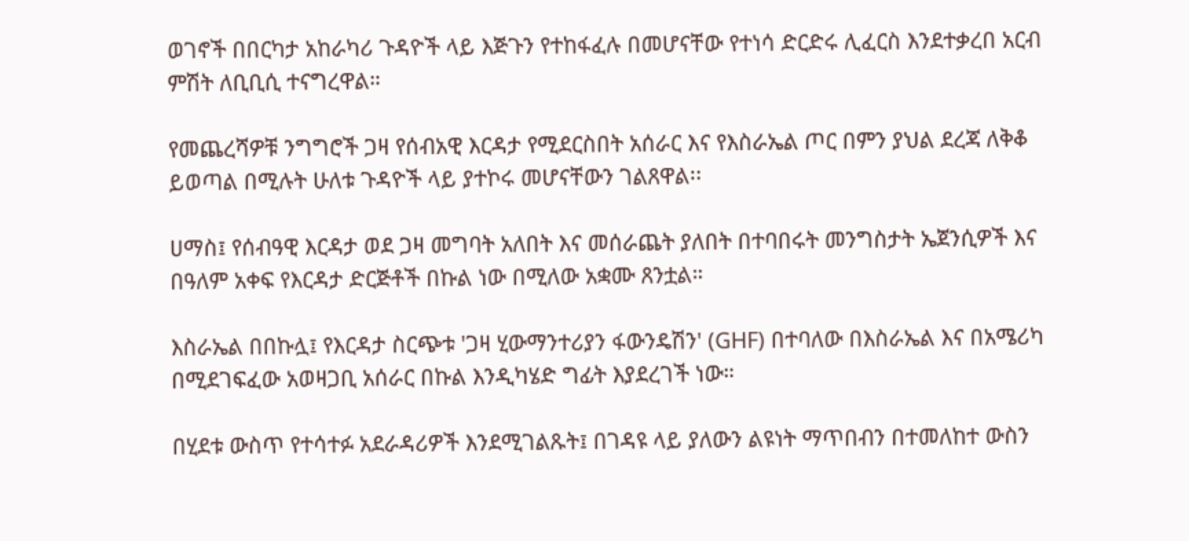ወገኖች በበርካታ አከራካሪ ጉዳዮች ላይ እጅጉን የተከፋፈሉ በመሆናቸው የተነሳ ድርድሩ ሊፈርስ እንደተቃረበ አርብ ምሽት ለቢቢሲ ተናግረዋል።

የመጨረሻዎቹ ንግግሮች ጋዛ የሰብአዊ እርዳታ የሚደርስበት አሰራር እና የእስራኤል ጦር በምን ያህል ደረጃ ለቅቆ ይወጣል በሚሉት ሁለቱ ጉዳዮች ላይ ያተኮሩ መሆናቸውን ገልጸዋል፡፡

ሀማስ፤ የሰብዓዊ እርዳታ ወደ ጋዛ መግባት አለበት እና መሰራጨት ያለበት በተባበሩት መንግስታት ኤጀንሲዎች እና በዓለም አቀፍ የእርዳታ ድርጅቶች በኩል ነው በሚለው አቋሙ ጸንቷል።

እስራኤል በበኩሏ፤ የእርዳታ ስርጭቱ 'ጋዛ ሂውማንተሪያን ፋውንዴሽን' (GHF) በተባለው በእስራኤል እና በአሜሪካ በሚደገፍፈው አወዛጋቢ አሰራር በኩል እንዲካሄድ ግፊት እያደረገች ነው።

በሂደቱ ውስጥ የተሳተፉ አደራዳሪዎች እንደሚገልጹት፤ በገዳዩ ላይ ያለውን ልዩነት ማጥበብን በተመለከተ ውስን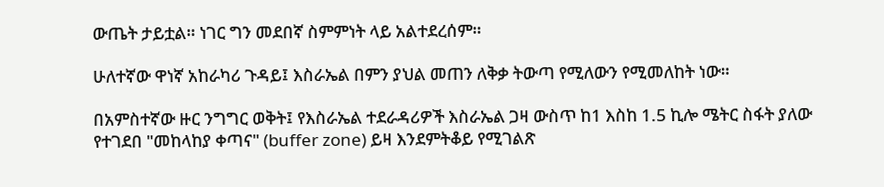ውጤት ታይቷል። ነገር ግን መደበኛ ስምምነት ላይ አልተደረሰም።

ሁለተኛው ዋነኛ አከራካሪ ጉዳይ፤ እስራኤል በምን ያህል መጠን ለቅቃ ትውጣ የሚለውን የሚመለከት ነው።

በአምስተኛው ዙር ንግግር ወቅት፤ የእስራኤል ተደራዳሪዎች እስራኤል ጋዛ ውስጥ ከ1 እስከ 1.5 ኪሎ ሜትር ስፋት ያለው የተገደበ "መከላከያ ቀጣና" (buffer zone) ይዛ እንደምትቆይ የሚገልጽ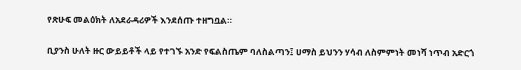የጽሁፍ መልዕክት ለአደራዳሪዎች እንደሰጡ ተዘግቧል።

ቢያንስ ሁለት ዙር ውይይቶች ላይ የተገኙ አንድ የፍልስጤም ባለስልጣን፤ ሀማስ ይህንን ሃሳብ ለስምምነት መነሻ ነጥብ አድርጎ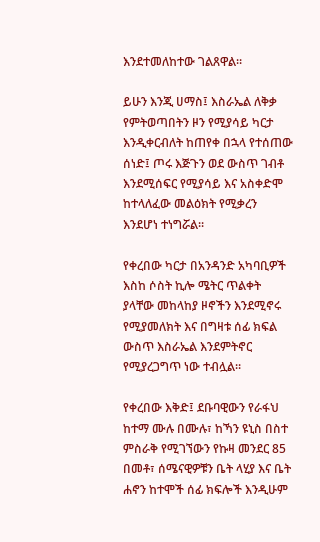እንደተመለከተው ገልጸዋል።

ይሁን እንጂ ሀማስ፤ እስራኤል ለቅቃ የምትወጣበትን ዞን የሚያሳይ ካርታ እንዲቀርብለት ከጠየቀ በኋላ የተሰጠው ሰነድ፤ ጦሩ እጅጉን ወደ ውስጥ ገብቶ እንደሚሰፍር የሚያሳይ እና አስቀድሞ ከተላለፈው መልዕክት የሚቃረን እንደሆነ ተነግሯል።

የቀረበው ካርታ በአንዳንድ አካባቢዎች እስከ ሶስት ኪሎ ሜትር ጥልቀት ያላቸው መከላከያ ዞኖችን እንደሚኖሩ የሚያመለክት እና በግዛቱ ሰፊ ክፍል ውስጥ እስራኤል እንደምትኖር የሚያረጋግጥ ነው ተብሏል።

የቀረበው እቅድ፤ ደቡባዊውን የራፋህ ከተማ ሙሉ በሙሉ፣ ከኻን ዩኒስ በስተ ምስራቅ የሚገኘውን የኩዛ መንደር 85 በመቶ፣ ሰሜናዊዎቹን ቤት ላሂያ እና ቤት ሐኖን ከተሞች ሰፊ ክፍሎች እንዲሁም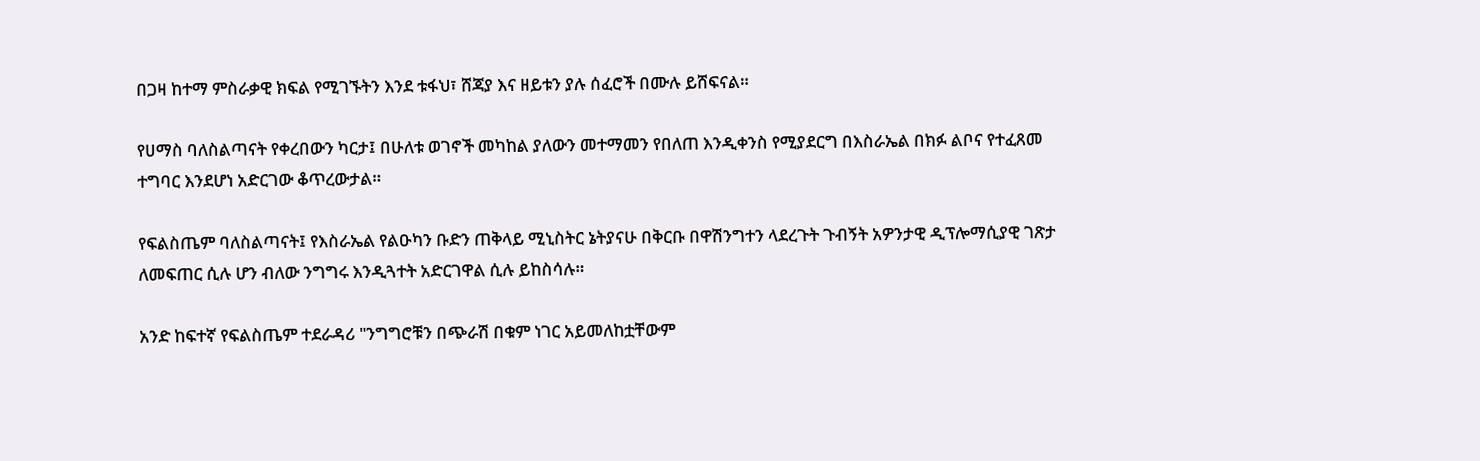በጋዛ ከተማ ምስራቃዊ ክፍል የሚገኙትን እንደ ቱፋህ፣ ሸጃያ እና ዘይቱን ያሉ ሰፈሮች በሙሉ ይሸፍናል።

የሀማስ ባለስልጣናት የቀረበውን ካርታ፤ በሁለቱ ወገኖች መካከል ያለውን መተማመን የበለጠ እንዲቀንስ የሚያደርግ በእስራኤል በክፉ ልቦና የተፈጸመ ተግባር እንደሆነ አድርገው ቆጥረውታል።

የፍልስጤም ባለስልጣናት፤ የእስራኤል የልዑካን ቡድን ጠቅላይ ሚኒስትር ኔትያናሁ በቅርቡ በዋሽንግተን ላደረጉት ጉብኝት አዎንታዊ ዲፕሎማሲያዊ ገጽታ ለመፍጠር ሲሉ ሆን ብለው ንግግሩ እንዲጓተት አድርገዋል ሲሉ ይከስሳሉ።

አንድ ከፍተኛ የፍልስጤም ተደራዳሪ "ንግግሮቹን በጭራሽ በቁም ነገር አይመለከቷቸውም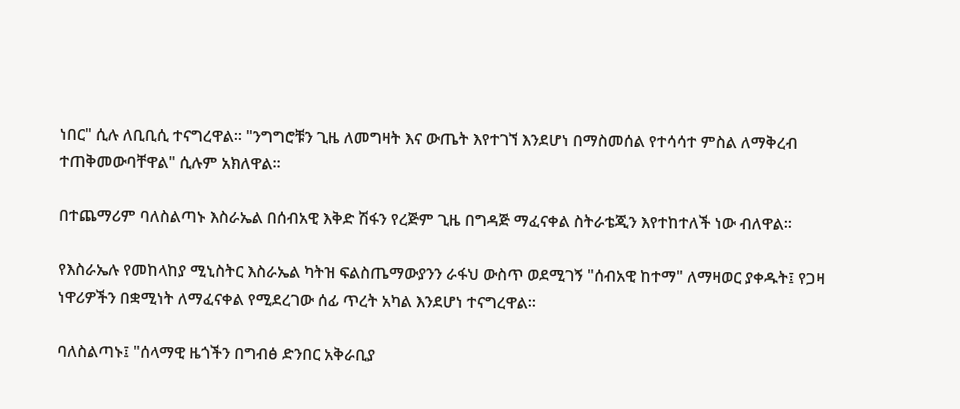ነበር" ሲሉ ለቢቢሲ ተናግረዋል። "ንግግሮቹን ጊዜ ለመግዛት እና ውጤት እየተገኘ እንደሆነ በማስመሰል የተሳሳተ ምስል ለማቅረብ ተጠቅመውባቸዋል" ሲሉም አክለዋል።

በተጨማሪም ባለስልጣኑ እስራኤል በሰብአዊ እቅድ ሽፋን የረጅም ጊዜ በግዳጅ ማፈናቀል ስትራቴጂን እየተከተለች ነው ብለዋል።

የእስራኤሉ የመከላከያ ሚኒስትር እስራኤል ካትዝ ፍልስጤማውያንን ራፋህ ውስጥ ወደሚገኝ "ሰብአዊ ከተማ" ለማዛወር ያቀዱት፤ የጋዛ ነዋሪዎችን በቋሚነት ለማፈናቀል የሚደረገው ሰፊ ጥረት አካል እንደሆነ ተናግረዋል።

ባለስልጣኑ፤ "ሰላማዊ ዜጎችን በግብፅ ድንበር አቅራቢያ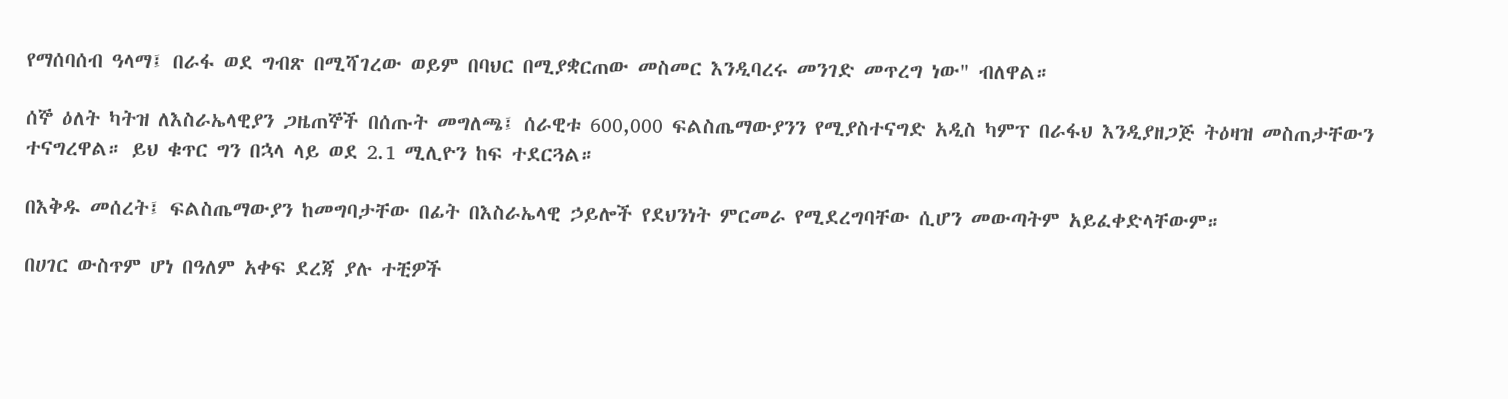የማሰባሰብ ዓላማ፤ በራፋ ወደ ግብጽ በሚሻገረው ወይም በባህር በሚያቋርጠው መስመር እንዲባረሩ መንገድ መጥረግ ነው" ብለዋል።

ሰኞ ዕለት ካትዝ ለእስራኤላዊያን ጋዜጠኞች በሰጡት መግለጫ፤ ሰራዊቱ 600,000 ፍልስጤማውያንን የሚያስተናግድ አዲስ ካምፕ በራፋህ እንዲያዘጋጅ ትዕዛዝ መስጠታቸውን ተናግረዋል። ይህ ቁጥር ግን በኋላ ላይ ወደ 2.1 ሚሊዮን ከፍ ተደርጓል።

በእቅዱ መሰረት፤ ፍልስጤማውያን ከመግባታቸው በፊት በእስራኤላዊ ኃይሎች የደህንነት ምርመራ የሚደረግባቸው ሲሆን መውጣትም አይፈቀድላቸውም።

በሀገር ውስጥም ሆነ በዓለም አቀፍ ደረጃ ያሉ ተቺዎች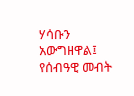ሃሳቡን አውግዘዋል፤ የሰብዓዊ መብት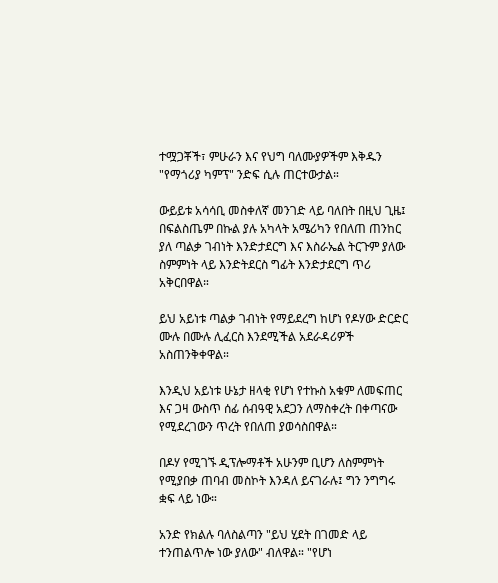ተሟጋቾች፣ ምሁራን እና የህግ ባለሙያዎችም እቅዱን "የማጎሪያ ካምፕ" ንድፍ ሲሉ ጠርተውታል።

ውይይቱ አሳሳቢ መስቀለኛ መንገድ ላይ ባለበት በዚህ ጊዜ፤ በፍልስጤም በኩል ያሉ አካላት አሜሪካን የበለጠ ጠንከር ያለ ጣልቃ ገብነት እንድታደርግ እና እስራኤል ትርጉም ያለው ስምምነት ላይ እንድትደርስ ግፊት እንድታደርግ ጥሪ አቅርበዋል።

ይህ አይነቱ ጣልቃ ገብነት የማይደረግ ከሆነ የዶሃው ድርድር ሙሉ በሙሉ ሊፈርስ እንደሚችል አደራዳሪዎች አስጠንቅቀዋል።

እንዲህ አይነቱ ሁኔታ ዘላቂ የሆነ የተኩስ አቁም ለመፍጠር እና ጋዛ ውስጥ ሰፊ ሰብዓዊ አደጋን ለማስቀረት በቀጣናው የሚደረገውን ጥረት የበለጠ ያወሳስበዋል።

በዶሃ የሚገኙ ዲፕሎማቶች አሁንም ቢሆን ለስምምነት የሚያበቃ ጠባብ መስኮት እንዳለ ይናገራሉ፤ ግን ንግግሩ ቋፍ ላይ ነው።

አንድ የክልሉ ባለስልጣን "ይህ ሂደት በገመድ ላይ ተንጠልጥሎ ነው ያለው" ብለዋል። "የሆነ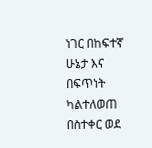ነገር በከፍተኛ ሁኔታ እና በፍጥነት ካልተለወጠ በስተቀር ወደ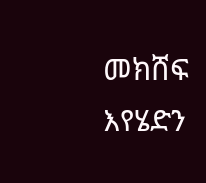መክሸፍ እየሄድን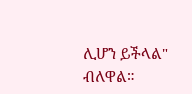ሊሆን ይችላል" ብለዋል።